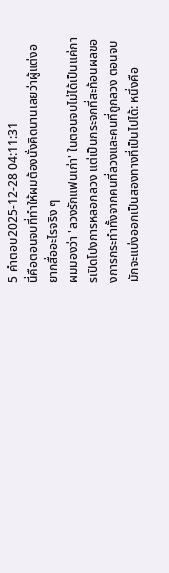5 คำตอบ2025-12-28 04:11:31
นี่คือตอนจบที่ทำให้ผมต้องนั่งคิดนานเลยว่าผู้แต่งอยากสื่ออะไรจริง ๆ
ผมมองว่า 'ลวงรักแฟนเก่า' ในตอนจบไม่ได้เป็นแค่การเปิดโปงการหลอกลวง แต่เป็นกระจกที่สะท้อนผลของการกระทำทั้งจากคนที่ลวงและคนที่ถูกลวง ตอนจบมักจะแบ่งออกเป็นสองทางที่เป็นไปได้: หนึ่งคือ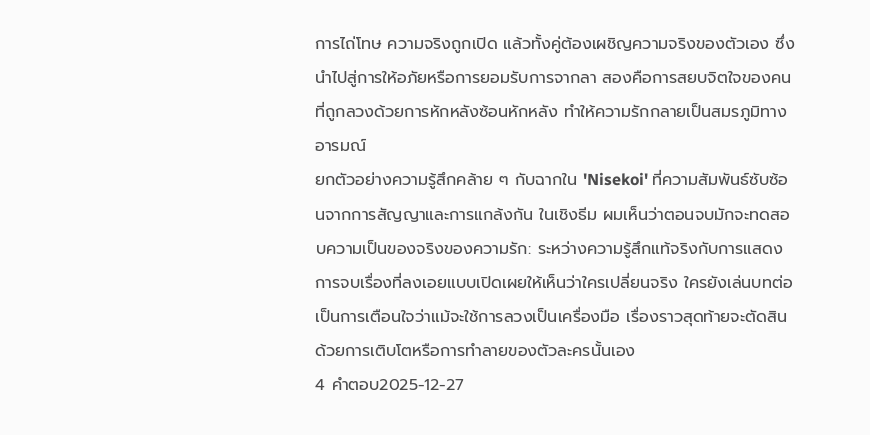การไถ่โทษ ความจริงถูกเปิด แล้วทั้งคู่ต้องเผชิญความจริงของตัวเอง ซึ่งนำไปสู่การให้อภัยหรือการยอมรับการจากลา สองคือการสยบจิตใจของคนที่ถูกลวงด้วยการหักหลังซ้อนหักหลัง ทำให้ความรักกลายเป็นสมรภูมิทางอารมณ์
ยกตัวอย่างความรู้สึกคล้าย ๆ กับฉากใน 'Nisekoi' ที่ความสัมพันธ์ซับซ้อนจากการสัญญาและการแกล้งกัน ในเชิงธีม ผมเห็นว่าตอนจบมักจะทดสอบความเป็นของจริงของความรัก: ระหว่างความรู้สึกแท้จริงกับการแสดง การจบเรื่องที่ลงเอยแบบเปิดเผยให้เห็นว่าใครเปลี่ยนจริง ใครยังเล่นบทต่อ เป็นการเตือนใจว่าแม้จะใช้การลวงเป็นเครื่องมือ เรื่องราวสุดท้ายจะตัดสินด้วยการเติบโตหรือการทำลายของตัวละครนั้นเอง
4 คำตอบ2025-12-27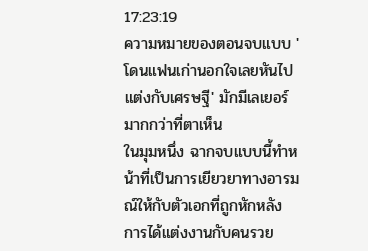17:23:19
ความหมายของตอนจบแบบ 'โดนแฟนเก่านอกใจเลยหันไปแต่งกับเศรษฐี' มักมีเลเยอร์มากกว่าที่ตาเห็น
ในมุมหนึ่ง ฉากจบแบบนี้ทำหน้าที่เป็นการเยียวยาทางอารมณ์ให้กับตัวเอกที่ถูกหักหลัง การได้แต่งงานกับคนรวย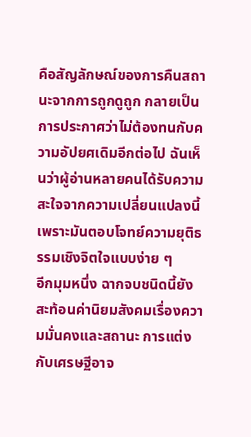คือสัญลักษณ์ของการคืนสถานะจากการถูกดูถูก กลายเป็นการประกาศว่าไม่ต้องทนกับความอัปยศเดิมอีกต่อไป ฉันเห็นว่าผู้อ่านหลายคนได้รับความสะใจจากความเปลี่ยนแปลงนี้ เพราะมันตอบโจทย์ความยุติธรรมเชิงจิตใจแบบง่าย ๆ
อีกมุมหนึ่ง ฉากจบชนิดนี้ยังสะท้อนค่านิยมสังคมเรื่องความมั่นคงและสถานะ การแต่งกับเศรษฐีอาจ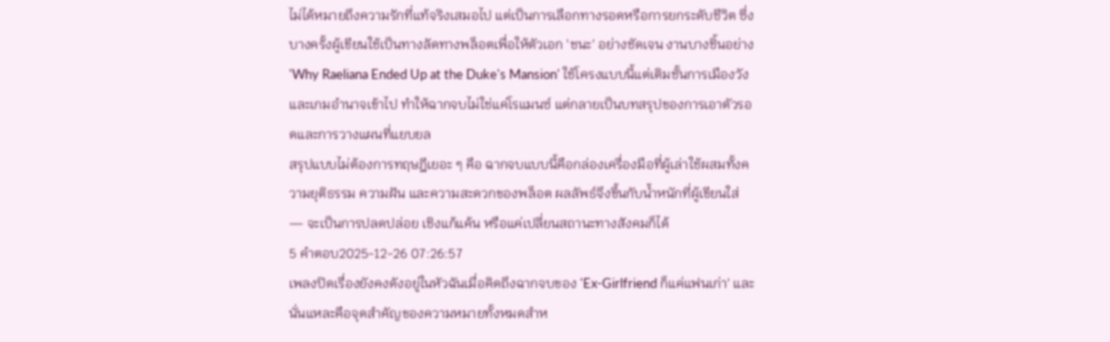ไม่ได้หมายถึงความรักที่แท้จริงเสมอไป แต่เป็นการเลือกทางรอดหรือการยกระดับชีวิต ซึ่งบางครั้งผู้เขียนใช้เป็นทางลัดทางพล็อตเพื่อให้ตัวเอก 'ชนะ' อย่างชัดเจน งานบางชิ้นอย่าง 'Why Raeliana Ended Up at the Duke's Mansion' ใช้โครงแบบนี้แต่เติมชั้นการเมืองวังและเกมอำนาจเข้าไป ทำให้ฉากจบไม่ใช่แค่โรแมนซ์ แต่กลายเป็นบทสรุปของการเอาตัวรอดและการวางแผนที่แยบยล
สรุปแบบไม่ต้องการทฤษฎีเยอะ ๆ คือ ฉากจบแบบนี้คือกล่องเครื่องมือที่ผู้เล่าใช้ผสมทั้งความยุติธรรม ความฝัน และความสะดวกของพล็อต ผลลัพธ์จึงขึ้นกับน้ำหนักที่ผู้เขียนใส่ — จะเป็นการปลดปล่อย เชิงแก้แค้น หรือแค่เปลี่ยนสถานะทางสังคมก็ได้
5 คำตอบ2025-12-26 07:26:57
เพลงปิดเรื่องยังคงดังอยู่ในหัวฉันเมื่อคิดถึงฉากจบของ 'Ex-Girlfriend ก็แค่แฟนเก่า' และนั่นแหละคือจุดสำคัญของความหมายทั้งหมดสำห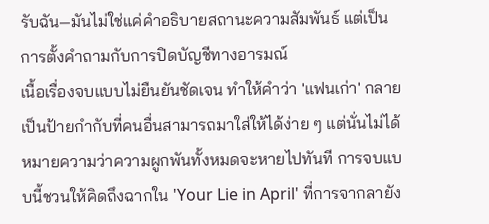รับฉัน—มันไม่ใช่แค่คำอธิบายสถานะความสัมพันธ์ แต่เป็นการตั้งคำถามกับการปิดบัญชีทางอารมณ์
เนื้อเรื่องจบแบบไม่ยืนยันชัดเจน ทำให้คำว่า 'แฟนเก่า' กลายเป็นป้ายกำกับที่คนอื่นสามารถมาใส่ให้ได้ง่าย ๆ แต่นั่นไม่ได้หมายความว่าความผูกพันทั้งหมดจะหายไปทันที การจบแบบนี้ชวนให้คิดถึงฉากใน 'Your Lie in April' ที่การจากลายัง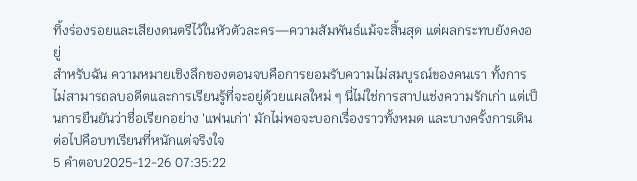ทิ้งร่องรอยและเสียงดนตรีไว้ในหัวตัวละคร—ความสัมพันธ์แม้จะสิ้นสุด แต่ผลกระทบยังคงอยู่
สำหรับฉัน ความหมายเชิงลึกของตอนจบคือการยอมรับความไม่สมบูรณ์ของคนเรา ทั้งการไม่สามารถลบอดีตและการเรียนรู้ที่จะอยู่ด้วยแผลใหม่ ๆ นี่ไม่ใช่การสาปแช่งความรักเก่า แต่เป็นการยืนยันว่าชื่อเรียกอย่าง 'แฟนเก่า' มักไม่พอจะบอกเรื่องราวทั้งหมด และบางครั้งการเดินต่อไปคือบทเรียนที่หนักแต่จริงใจ
5 คำตอบ2025-12-26 07:35:22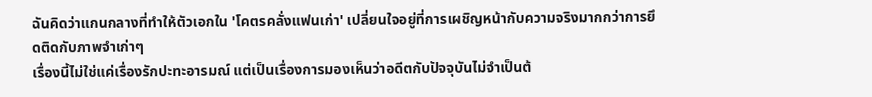ฉันคิดว่าแกนกลางที่ทำให้ตัวเอกใน 'โคตรคลั่งแฟนเก่า' เปลี่ยนใจอยู่ที่การเผชิญหน้ากับความจริงมากกว่าการยึดติดกับภาพจำเก่าๆ
เรื่องนี้ไม่ใช่แค่เรื่องรักปะทะอารมณ์ แต่เป็นเรื่องการมองเห็นว่าอดีตกับปัจจุบันไม่จำเป็นต้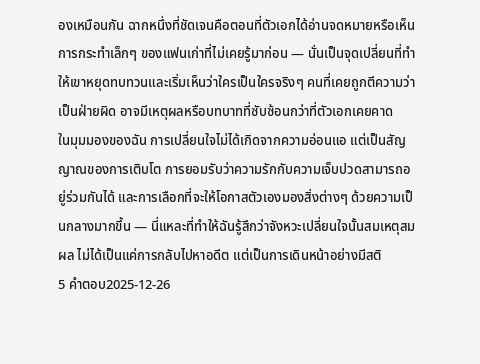องเหมือนกัน ฉากหนึ่งที่ชัดเจนคือตอนที่ตัวเอกได้อ่านจดหมายหรือเห็นการกระทำเล็กๆ ของแฟนเก่าที่ไม่เคยรู้มาก่อน — นั่นเป็นจุดเปลี่ยนที่ทำให้เขาหยุดทบทวนและเริ่มเห็นว่าใครเป็นใครจริงๆ คนที่เคยถูกตีความว่าเป็นฝ่ายผิด อาจมีเหตุผลหรือบทบาทที่ซับซ้อนกว่าที่ตัวเอกเคยคาด
ในมุมมองของฉัน การเปลี่ยนใจไม่ได้เกิดจากความอ่อนแอ แต่เป็นสัญญาณของการเติบโต การยอมรับว่าความรักกับความเจ็บปวดสามารถอยู่ร่วมกันได้ และการเลือกที่จะให้โอกาสตัวเองมองสิ่งต่างๆ ด้วยความเป็นกลางมากขึ้น — นี่แหละที่ทำให้ฉันรู้สึกว่าจังหวะเปลี่ยนใจนั้นสมเหตุสมผล ไม่ได้เป็นแค่การกลับไปหาอดีต แต่เป็นการเดินหน้าอย่างมีสติ
5 คำตอบ2025-12-26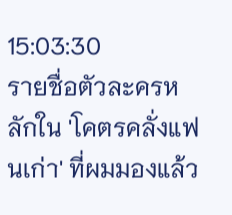15:03:30
รายชื่อตัวละครหลักใน 'โคตรคลั่งแฟนเก่า' ที่ผมมองแล้ว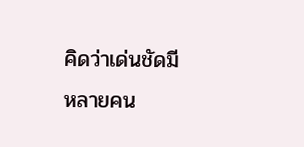คิดว่าเด่นชัดมีหลายคน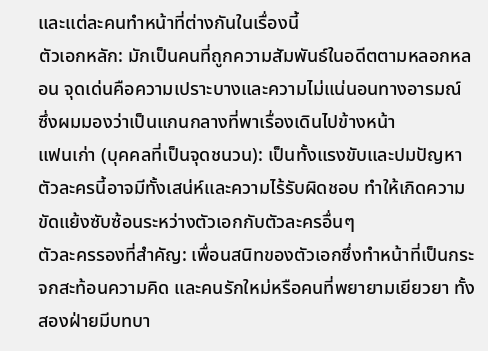และแต่ละคนทำหน้าที่ต่างกันในเรื่องนี้
ตัวเอกหลัก: มักเป็นคนที่ถูกความสัมพันธ์ในอดีตตามหลอกหลอน จุดเด่นคือความเปราะบางและความไม่แน่นอนทางอารมณ์ ซึ่งผมมองว่าเป็นแกนกลางที่พาเรื่องเดินไปข้างหน้า
แฟนเก่า (บุคคลที่เป็นจุดชนวน): เป็นทั้งแรงขับและปมปัญหา ตัวละครนี้อาจมีทั้งเสน่ห์และความไร้รับผิดชอบ ทำให้เกิดความขัดแย้งซับซ้อนระหว่างตัวเอกกับตัวละครอื่นๆ
ตัวละครรองที่สำคัญ: เพื่อนสนิทของตัวเอกซึ่งทำหน้าที่เป็นกระจกสะท้อนความคิด และคนรักใหม่หรือคนที่พยายามเยียวยา ทั้งสองฝ่ายมีบทบา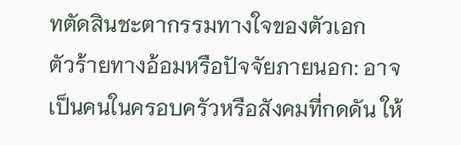ทตัดสินชะตากรรมทางใจของตัวเอก
ตัวร้ายทางอ้อมหรือปัจจัยภายนอก: อาจเป็นคนในครอบครัวหรือสังคมที่กดดัน ให้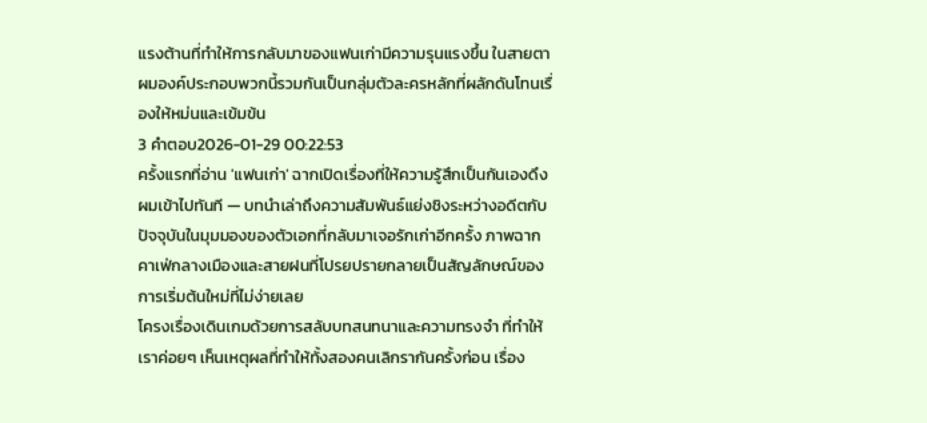แรงต้านที่ทำให้การกลับมาของแฟนเก่ามีความรุนแรงขึ้น ในสายตาผมองค์ประกอบพวกนี้รวมกันเป็นกลุ่มตัวละครหลักที่ผลักดันโทนเรื่องให้หม่นและเข้มข้น
3 คำตอบ2026-01-29 00:22:53
ครั้งแรกที่อ่าน 'แฟนเก่า' ฉากเปิดเรื่องที่ให้ความรู้สึกเป็นกันเองดึงผมเข้าไปทันที — บทนำเล่าถึงความสัมพันธ์แย่งชิงระหว่างอดีตกับปัจจุบันในมุมมองของตัวเอกที่กลับมาเจอรักเก่าอีกครั้ง ภาพฉากคาเฟ่กลางเมืองและสายฝนที่โปรยปรายกลายเป็นสัญลักษณ์ของการเริ่มต้นใหม่ที่ไม่ง่ายเลย
โครงเรื่องเดินเกมด้วยการสลับบทสนทนาและความทรงจำ ที่ทำให้เราค่อยๆ เห็นเหตุผลที่ทำให้ทั้งสองคนเลิกรากันครั้งก่อน เรื่อง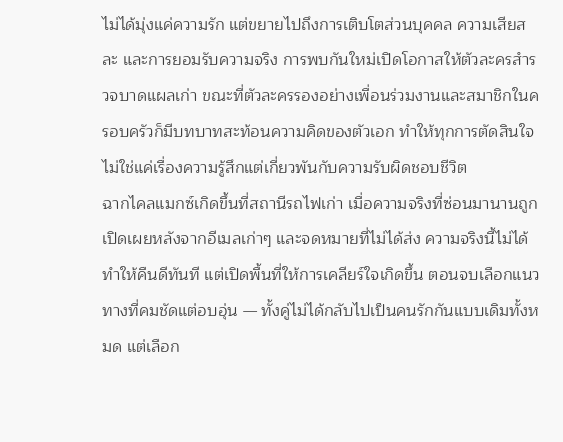ไม่ได้มุ่งแค่ความรัก แต่ขยายไปถึงการเติบโตส่วนบุคคล ความเสียสละ และการยอมรับความจริง การพบกันใหม่เปิดโอกาสให้ตัวละครสำรวจบาดแผลเก่า ขณะที่ตัวละครรองอย่างเพื่อนร่วมงานและสมาชิกในครอบครัวก็มีบทบาทสะท้อนความคิดของตัวเอก ทำให้ทุกการตัดสินใจไม่ใช่แค่เรื่องความรู้สึกแต่เกี่ยวพันกับความรับผิดชอบชีวิต
ฉากไคลแมกซ์เกิดขึ้นที่สถานีรถไฟเก่า เมื่อความจริงที่ซ่อนมานานถูกเปิดเผยหลังจากอีเมลเก่าๆ และจดหมายที่ไม่ได้ส่ง ความจริงนี้ไม่ได้ทำให้คืนดีทันที แต่เปิดพื้นที่ให้การเคลียร์ใจเกิดขึ้น ตอนจบเลือกแนวทางที่คมชัดแต่อบอุ่น — ทั้งคู่ไม่ได้กลับไปเป็นคนรักกันแบบเดิมทั้งหมด แต่เลือก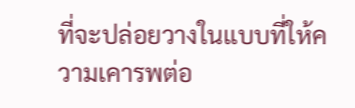ที่จะปล่อยวางในแบบที่ให้ความเคารพต่อ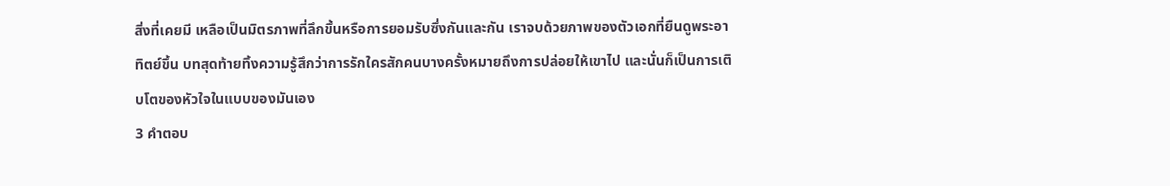สิ่งที่เคยมี เหลือเป็นมิตรภาพที่ลึกขึ้นหรือการยอมรับซึ่งกันและกัน เราจบด้วยภาพของตัวเอกที่ยืนดูพระอาทิตย์ขึ้น บทสุดท้ายทิ้งความรู้สึกว่าการรักใครสักคนบางครั้งหมายถึงการปล่อยให้เขาไป และนั่นก็เป็นการเติบโตของหัวใจในแบบของมันเอง
3 คำตอบ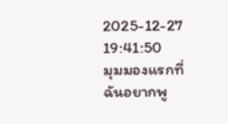2025-12-27 19:41:50
มุมมองแรกที่ฉันอยากพู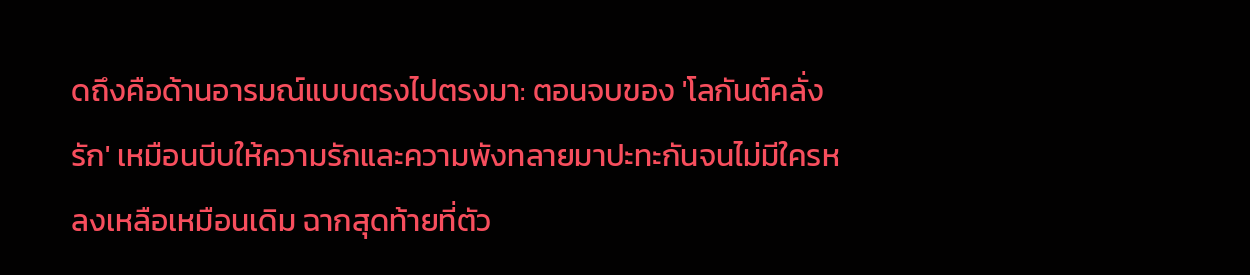ดถึงคือด้านอารมณ์แบบตรงไปตรงมา: ตอนจบของ 'โลกันต์คลั่งรัก' เหมือนบีบให้ความรักและความพังทลายมาปะทะกันจนไม่มีใครหลงเหลือเหมือนเดิม ฉากสุดท้ายที่ตัว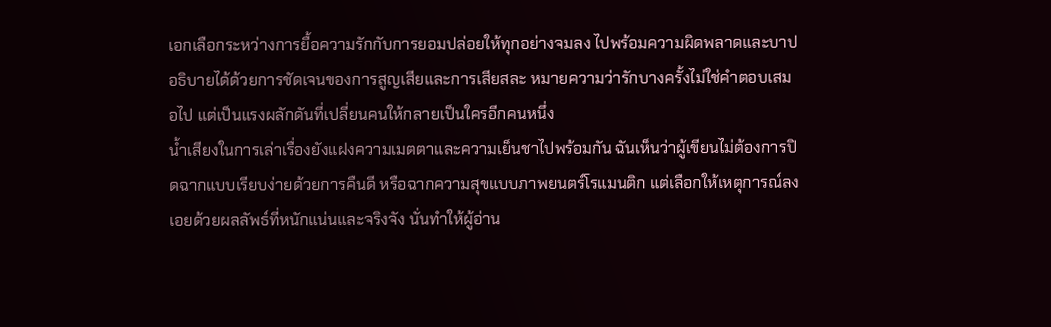เอกเลือกระหว่างการยื้อความรักกับการยอมปล่อยให้ทุกอย่างจมลง ไปพร้อมความผิดพลาดและบาป อธิบายได้ด้วยการชัดเจนของการสูญเสียและการเสียสละ หมายความว่ารักบางครั้งไม่ใช่คำตอบเสมอไป แต่เป็นแรงผลักดันที่เปลี่ยนคนให้กลายเป็นใครอีกคนหนึ่ง
น้ำเสียงในการเล่าเรื่องยังแฝงความเมตตาและความเย็นชาไปพร้อมกัน ฉันเห็นว่าผู้เขียนไม่ต้องการปิดฉากแบบเรียบง่ายด้วยการคืนดี หรือฉากความสุขแบบภาพยนตร์โรแมนติก แต่เลือกให้เหตุการณ์ลงเอยด้วยผลลัพธ์ที่หนักแน่นและจริงจัง นั่นทำให้ผู้อ่าน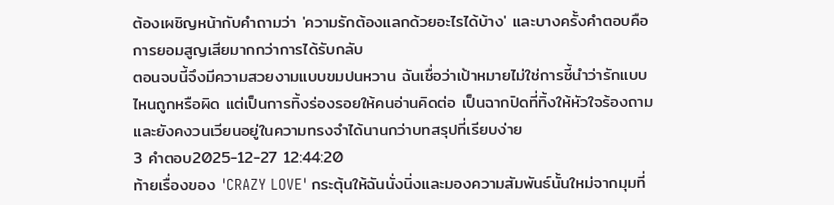ต้องเผชิญหน้ากับคำถามว่า 'ความรักต้องแลกด้วยอะไรได้บ้าง' และบางครั้งคำตอบคือการยอมสูญเสียมากกว่าการได้รับกลับ
ตอนจบนี้จึงมีความสวยงามแบบขมปนหวาน ฉันเชื่อว่าเป้าหมายไม่ใช่การชี้นำว่ารักแบบไหนถูกหรือผิด แต่เป็นการทิ้งร่องรอยให้คนอ่านคิดต่อ เป็นฉากปิดที่ทิ้งให้หัวใจร้องถาม และยังคงวนเวียนอยู่ในความทรงจำได้นานกว่าบทสรุปที่เรียบง่าย
3 คำตอบ2025-12-27 12:44:20
ท้ายเรื่องของ 'CRAZY LOVE' กระตุ้นให้ฉันนั่งนิ่งและมองความสัมพันธ์นั้นใหม่จากมุมที่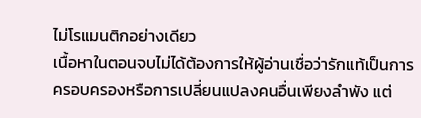ไม่โรแมนติกอย่างเดียว
เนื้อหาในตอนจบไม่ได้ต้องการให้ผู้อ่านเชื่อว่ารักแท้เป็นการครอบครองหรือการเปลี่ยนแปลงคนอื่นเพียงลำพัง แต่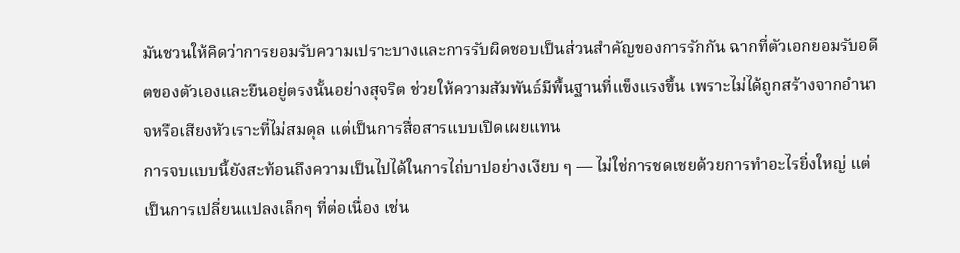มันชวนให้คิดว่าการยอมรับความเปราะบางและการรับผิดชอบเป็นส่วนสำคัญของการรักกัน ฉากที่ตัวเอกยอมรับอดีตของตัวเองและยืนอยู่ตรงนั้นอย่างสุจริต ช่วยให้ความสัมพันธ์มีพื้นฐานที่แข็งแรงขึ้น เพราะไม่ได้ถูกสร้างจากอำนาจหรือเสียงหัวเราะที่ไม่สมดุล แต่เป็นการสื่อสารแบบเปิดเผยแทน
การจบแบบนี้ยังสะท้อนถึงความเป็นไปได้ในการไถ่บาปอย่างเงียบ ๆ — ไม่ใช่การชดเชยด้วยการทำอะไรยิ่งใหญ่ แต่เป็นการเปลี่ยนแปลงเล็กๆ ที่ต่อเนื่อง เช่น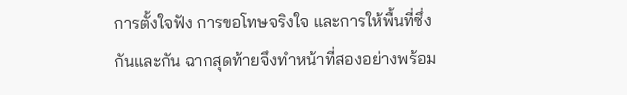การตั้งใจฟัง การขอโทษจริงใจ และการให้พื้นที่ซึ่งกันและกัน ฉากสุดท้ายจึงทำหน้าที่สองอย่างพร้อม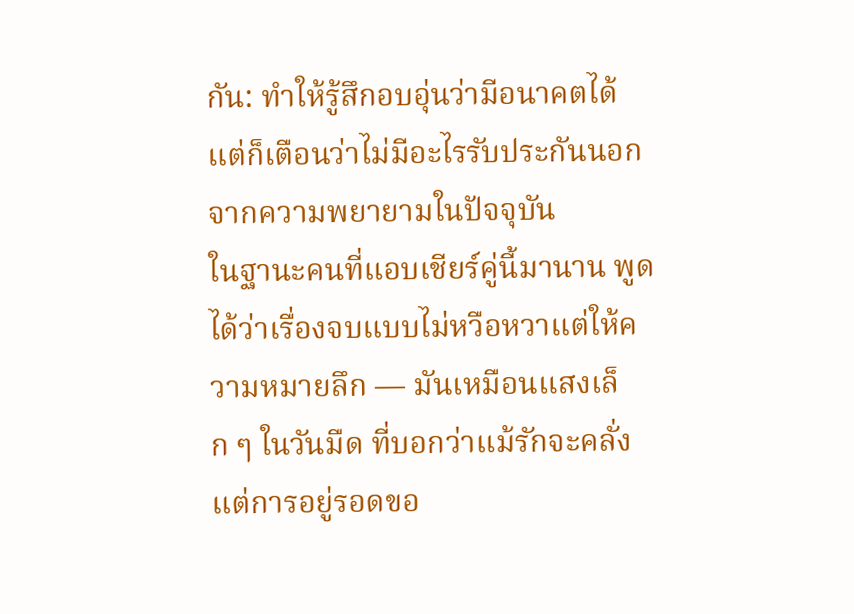กัน: ทำให้รู้สึกอบอุ่นว่ามีอนาคตได้ แต่ก็เตือนว่าไม่มีอะไรรับประกันนอกจากความพยายามในปัจจุบัน
ในฐานะคนที่แอบเชียร์คู่นี้มานาน พูดได้ว่าเรื่องจบแบบไม่หวือหวาแต่ให้ความหมายลึก — มันเหมือนแสงเล็ก ๆ ในวันมืด ที่บอกว่าแม้รักจะคลั่ง แต่การอยู่รอดขอ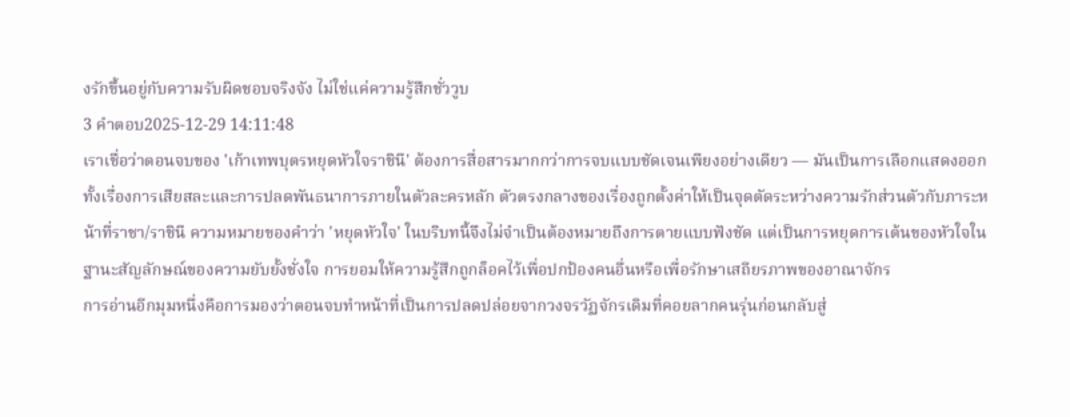งรักขึ้นอยู่กับความรับผิดชอบจริงจัง ไม่ใช่แค่ความรู้สึกชั่ววูบ
3 คำตอบ2025-12-29 14:11:48
เราเชื่อว่าตอนจบของ 'เก้าเทพบุตรหยุดหัวใจราชินี' ต้องการสื่อสารมากกว่าการจบแบบชัดเจนเพียงอย่างเดียว — มันเป็นการเลือกแสดงออกทั้งเรื่องการเสียสละและการปลดพันธนาการภายในตัวละครหลัก ตัวตรงกลางของเรื่องถูกตั้งค่าให้เป็นจุดตัดระหว่างความรักส่วนตัวกับภาระหน้าที่ราชา/ราชินี ความหมายของคำว่า 'หยุดหัวใจ' ในบริบทนี้จึงไม่จำเป็นต้องหมายถึงการตายแบบฟังชัด แต่เป็นการหยุดการเต้นของหัวใจในฐานะสัญลักษณ์ของความยับยั้งชั่งใจ การยอมให้ความรู้สึกถูกล็อคไว้เพื่อปกป้องคนอื่นหรือเพื่อรักษาเสถียรภาพของอาณาจักร
การอ่านอีกมุมหนึ่งคือการมองว่าตอนจบทำหน้าที่เป็นการปลดปล่อยจากวงจรวัฏจักรเดิมที่คอยลากคนรุ่นก่อนกลับสู่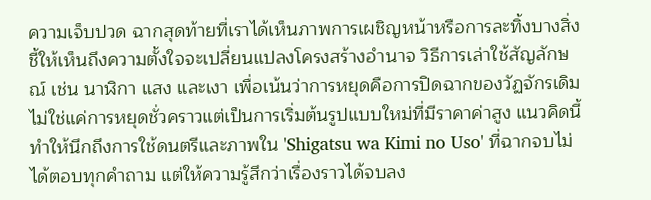ความเจ็บปวด ฉากสุดท้ายที่เราได้เห็นภาพการเผชิญหน้าหรือการละทิ้งบางสิ่งชี้ให้เห็นถึงความตั้งใจจะเปลี่ยนแปลงโครงสร้างอำนาจ วิธีการเล่าใช้สัญลักษณ์ เช่น นาฬิกา แสง และเงา เพื่อเน้นว่าการหยุดคือการปิดฉากของวัฏจักรเดิม ไม่ใช่แค่การหยุดชั่วคราวแต่เป็นการเริ่มต้นรูปแบบใหม่ที่มีราคาค่าสูง แนวคิดนี้ทำให้นึกถึงการใช้ดนตรีและภาพใน 'Shigatsu wa Kimi no Uso' ที่ฉากจบไม่ได้ตอบทุกคำถาม แต่ให้ความรู้สึกว่าเรื่องราวได้จบลง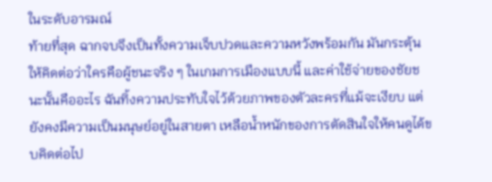ในระดับอารมณ์
ท้ายที่สุด ฉากจบจึงเป็นทั้งความเจ็บปวดและความหวังพร้อมกัน มันกระตุ้นให้คิดต่อว่าใครคือผู้ชนะจริง ๆ ในเกมการเมืองแบบนี้ และค่าใช้จ่ายของชัยชนะนั้นคืออะไร ฉันทิ้งความประทับใจไว้ด้วยภาพของตัวละครที่แม้จะเงียบ แต่ยังคงมีความเป็นมนุษย์อยู่ในสายตา เหลือน้ำหนักของการตัดสินใจให้คนดูได้ขบคิดต่อไป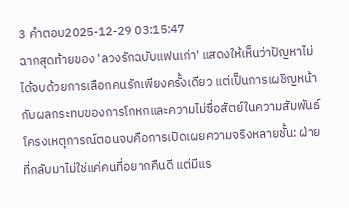3 คำตอบ2025-12-29 03:15:47
ฉากสุดท้ายของ 'ลวงรักฉบับแฟนเก่า' แสดงให้เห็นว่าปัญหาไม่ได้จบด้วยการเลือกคนรักเพียงครั้งเดียว แต่เป็นการเผชิญหน้ากับผลกระทบของการโกหกและความไม่ซื่อสัตย์ในความสัมพันธ์
โครงเหตุการณ์ตอนจบคือการเปิดเผยความจริงหลายชั้น: ฝ่ายที่กลับมาไม่ใช่แค่คนที่อยากคืนดี แต่มีแร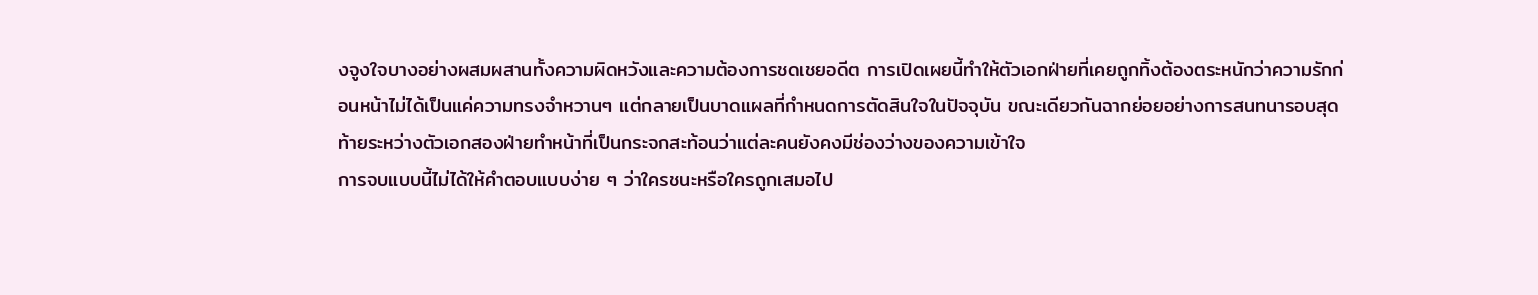งจูงใจบางอย่างผสมผสานทั้งความผิดหวังและความต้องการชดเชยอดีต การเปิดเผยนี้ทำให้ตัวเอกฝ่ายที่เคยถูกทิ้งต้องตระหนักว่าความรักก่อนหน้าไม่ได้เป็นแค่ความทรงจำหวานๆ แต่กลายเป็นบาดแผลที่กำหนดการตัดสินใจในปัจจุบัน ขณะเดียวกันฉากย่อยอย่างการสนทนารอบสุดท้ายระหว่างตัวเอกสองฝ่ายทำหน้าที่เป็นกระจกสะท้อนว่าแต่ละคนยังคงมีช่องว่างของความเข้าใจ
การจบแบบนี้ไม่ได้ให้คำตอบแบบง่าย ๆ ว่าใครชนะหรือใครถูกเสมอไป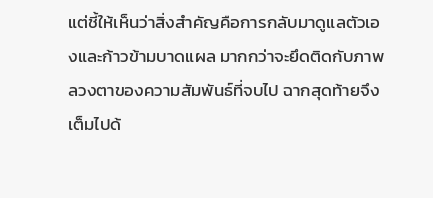แต่ชี้ให้เห็นว่าสิ่งสำคัญคือการกลับมาดูแลตัวเองและก้าวข้ามบาดแผล มากกว่าจะยึดติดกับภาพลวงตาของความสัมพันธ์ที่จบไป ฉากสุดท้ายจึงเต็มไปด้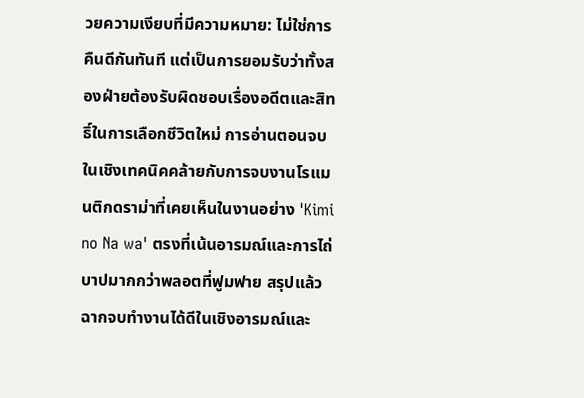วยความเงียบที่มีความหมาย: ไม่ใช่การคืนดีกันทันที แต่เป็นการยอมรับว่าทั้งสองฝ่ายต้องรับผิดชอบเรื่องอดีตและสิทธิ์ในการเลือกชีวิตใหม่ การอ่านตอนจบในเชิงเทคนิคคล้ายกับการจบงานโรแมนติกดราม่าที่เคยเห็นในงานอย่าง 'Kimi no Na wa' ตรงที่เน้นอารมณ์และการไถ่บาปมากกว่าพลอตที่ฟูมฟาย สรุปแล้วฉากจบทำงานได้ดีในเชิงอารมณ์และ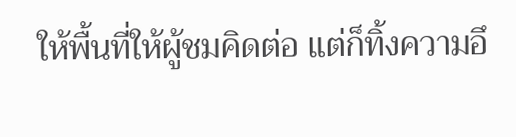ให้พื้นที่ให้ผู้ชมคิดต่อ แต่ก็ทิ้งความอึ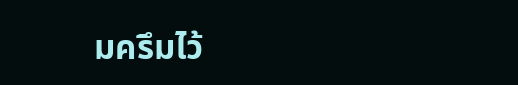มครึมไว้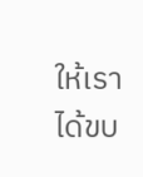ให้เราได้ขบ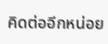คิดต่ออีกหน่อย